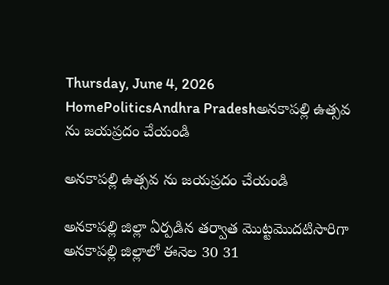Thursday, June 4, 2026
HomePoliticsAndhra Pradeshఅనకాపల్లి ఉత్సవ ను జయప్రదం చేయండి

అనకాపల్లి ఉత్సవ ను జయప్రదం చేయండి

అనకాపల్లి జిల్లా ఏర్పడిన తర్వాత మొట్టమొదటిసారిగా అనకాపల్లి జిల్లాలో ఈనెల 30 31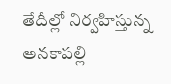తేదీల్లో నిర్వహిస్తున్న అనకాపల్లి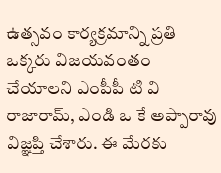ఉత్సవం కార్యక్రమాన్ని ప్రతి ఒక్కరు విజయవంతం చేయాలని ఎంపీపీ టి వి రాజారామ్, ఎండి ఒ కే అప్పారావు విజ్ఞప్తి చేశారు. ఈ మేరకు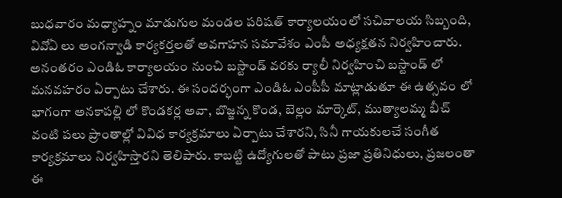బుధవారం మధ్యాహ్నం మాడుగుల మండల పరిషత్ కార్యాలయంలో సచివాలయ సిబ్బంది, వివోఏ లు అంగన్వాడి కార్యకర్తలతో అవగాహన సమావేశం ఎంపీ అధ్యక్షతన నిర్వహించారు. అనంతరం ఎండిఓ కార్యాలయం నుంచి బస్టాండ్ వరకు ర్యాలీ నిర్వహించి బస్టాండ్ లో మనవహరం ఏర్పాటు చేశారు. ఈ సందర్భంగా ఎండిఓ ఎంపీపీ మాట్లాడుతూ ఈ ఉత్సవం లో భాగంగా అనకాపల్లి లో కొండకర్ల అవా, బొజ్జన్న కొండ, బెల్లం మార్కెట్, ముత్యాలమ్మ బీచ్ వంటి పలు ప్రాంతాల్లో వివిధ కార్యక్రమాలు ఏర్పాటు చేశారని, సినీ గాయకులచే సంగీత కార్యక్రమాలు నిర్వహిస్తారని తెలిపారు. కాబట్టి ఉద్యోగులతో పాటు ప్రజా ప్రతినిధులు, ప్రజలంతా ఈ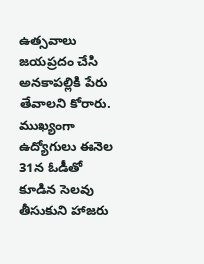ఉత్సవాలు జయప్రదం చేసి అనకాపల్లికి పేరు తేవాలని కోరారు. ముఖ్యంగా ఉద్యోగులు ఈనెల 31న ఓడీతో కూడిన సెలవు తీసుకుని హాజరు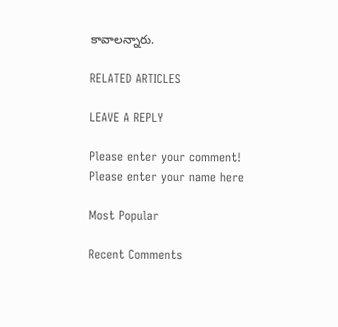కావాలన్నారు.

RELATED ARTICLES

LEAVE A REPLY

Please enter your comment!
Please enter your name here

Most Popular

Recent Comments